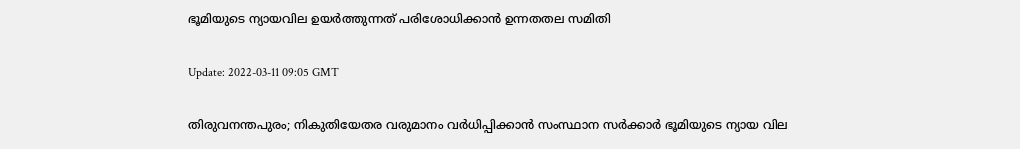ഭൂമിയുടെ ന്യായവില ഉയര്‍ത്തുന്നത് പരിശോധിക്കാന്‍ ഉന്നതതല സമിതി

Update: 2022-03-11 09:05 GMT

തിരുവനന്തപുരം; നികുതിയേതര വരുമാനം വര്‍ധിപ്പിക്കാന്‍ സംസ്ഥാന സര്‍ക്കാര്‍ ഭൂമിയുടെ ന്യായ വില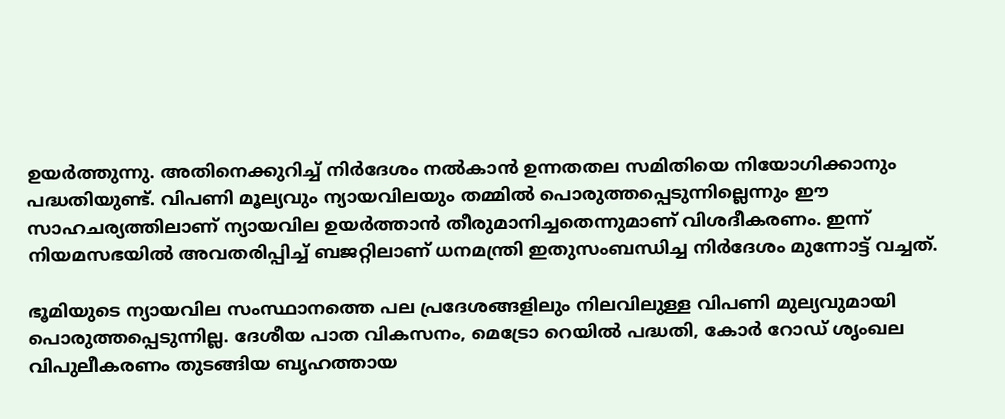ഉയര്‍ത്തുന്നു. അതിനെക്കുറിച്ച് നിര്‍ദേശം നല്‍കാന്‍ ഉന്നതതല സമിതിയെ നിയോഗിക്കാനും പദ്ധതിയുണ്ട്. വിപണി മൂല്യവും ന്യായവിലയും തമ്മില്‍ പൊരുത്തപ്പെടുന്നില്ലെന്നും ഈ സാഹചര്യത്തിലാണ് ന്യായവില ഉയര്‍ത്താന്‍ തീരുമാനിച്ചതെന്നുമാണ് വിശദീകരണം. ഇന്ന് നിയമസഭയില്‍ അവതരിപ്പിച്ച് ബജറ്റിലാണ് ധനമന്ത്രി ഇതുസംബന്ധിച്ച നിര്‍ദേശം മുന്നോട്ട് വച്ചത്.

ഭൂമിയുടെ ന്യായവില സംസ്ഥാനത്തെ പല പ്രദേശങ്ങളിലും നിലവിലുള്ള വിപണി മുല്യവുമായി പൊരുത്തപ്പെടുന്നില്ല. ദേശീയ പാത വികസനം, മെട്രോ റെയില്‍ പദ്ധതി, കോര്‍ റോഡ് ശൃംഖല വിപുലീകരണം തുടങ്ങിയ ബൃഹത്തായ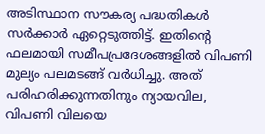അടിസ്ഥാന സൗകര്യ പദ്ധതികള്‍ സര്‍ക്കാര്‍ ഏറ്റെടുത്തിട്ട്. ഇതിന്റെ ഫലമായി സമീപപ്രദേശങ്ങളില്‍ വിപണി മുല്യം പലമടങ്ങ് വര്‍ധിച്ചു. അത് പരിഹരിക്കുന്നതിനും ന്യായവില, വിപണി വിലയെ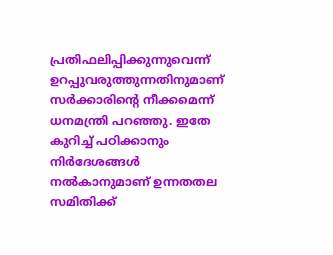പ്രതിഫലിപ്പിക്കുന്നുവെന്ന് ഉറപ്പുവരുത്തുന്നതിനുമാണ് സര്‍ക്കാരിന്റെ നീക്കമെന്ന് ധനമന്ത്രി പറഞ്ഞു. ഇതേ കുറിച്ച് പഠിക്കാനും നിര്‍ദേശങ്ങള്‍ നല്‍കാനുമാണ് ഉന്നതതല സമിതിക്ക്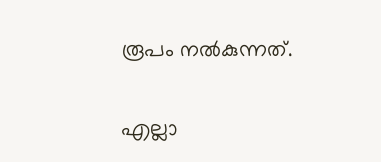രൂപം നല്‍കുന്നത്.

എല്ലാ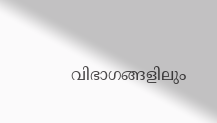വിഭാഗങ്ങളിലും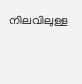നിലവിലുള്ള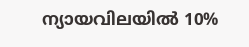ന്യായവിലയില്‍ 10%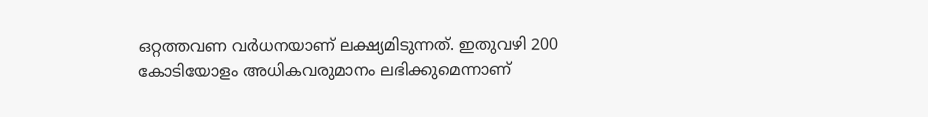ഒറ്റത്തവണ വര്‍ധനയാണ് ലക്ഷ്യമിടുന്നത്. ഇതുവഴി 200 കോടിയോളം അധികവരുമാനം ലഭിക്കുമെന്നാണ്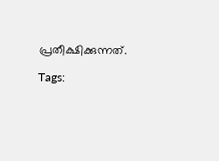പ്രതീക്ഷിക്കുന്നത്.

Tags: